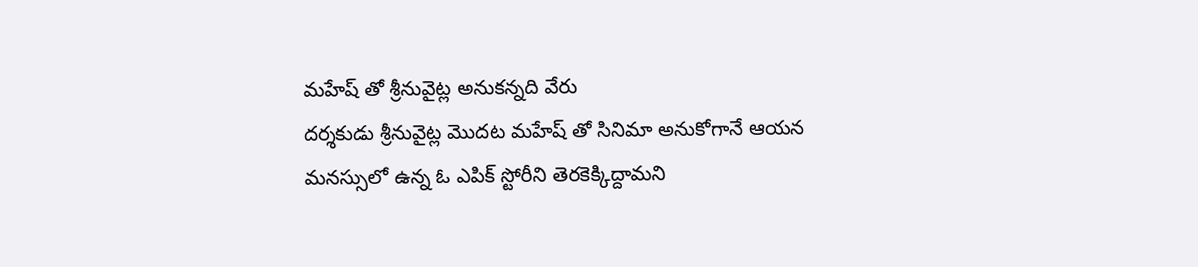మహేష్ తో శ్రీనువైట్ల అనుకన్నది వేరు
దర్శకుడు శ్రీనువైట్ల మొదట మహేష్ తో సినిమా అనుకోగానే ఆయన మనస్సులో ఉన్న ఓ ఎపిక్ స్టోరీని తెరకెక్కిద్దామని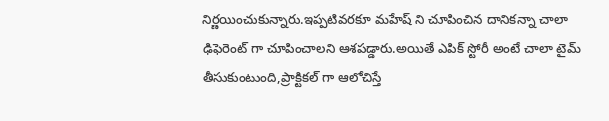నిర్ణయించుకున్నారు.ఇప్పటివరకూ మహేష్ ని చూపించిన దానికన్నా చాలా ఢిఫెరెంట్ గా చూపించాలని ఆశపడ్డారు.అయితే ఎపిక్ స్టోరీ అంటే చాలా టైమ్ తీసుకుంటుంది,ప్రాక్టికల్ గా ఆలోచిస్తే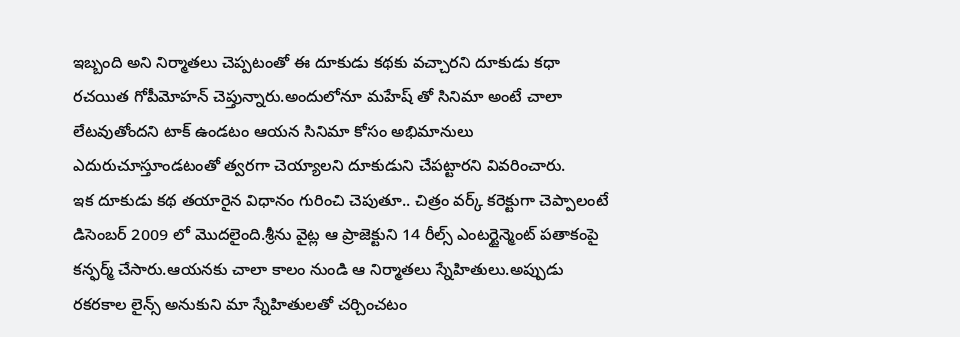ఇబ్బంది అని నిర్మాతలు చెప్పటంతో ఈ దూకుడు కథకు వచ్చారని దూకుడు కధా రచయిత గోపీమోహన్ చెప్తున్నారు.అందులోనూ మహేష్ తో సినిమా అంటే చాలా లేటవుతోందని టాక్ ఉండటం ఆయన సినిమా కోసం అభిమానులు ఎదురుచూస్తూండటంతో త్వరగా చెయ్యాలని దూకుడుని చేపట్టారని వివరించారు.
ఇక దూకుడు కథ తయారైన విధానం గురించి చెపుతూ.. చిత్రం వర్క్ కరెక్టుగా చెప్పాలంటే డిసెంబర్ 2009 లో మొదలైంది.శ్రీను వైట్ల ఆ ప్రాజెక్టుని 14 రీల్స్ ఎంటర్టైన్మెంట్ పతాకంపై కన్ఫర్మ్ చేసారు.ఆయనకు చాలా కాలం నుండి ఆ నిర్మాతలు స్నేహితులు.అప్పుడు రకరకాల లైన్స్ అనుకుని మా స్నేహితులతో చర్చించటం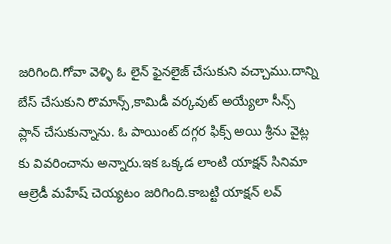జరిగింది.గోవా వెళ్ళి ఓ లైన్ ఫైనలైజ్ చేసుకుని వచ్చాము.దాన్ని బేస్ చేసుకుని రొమాన్స్,కామిడీ వర్కవుట్ అయ్యేలా సీన్స్ ప్లాన్ చేసుకున్నాను. ఓ పాయింట్ దగ్గర ఫిక్స్ అయి శ్రీను వైట్ల కు వివరించాను అన్నారు.ఇక ఒక్కడ లాంటి యాక్షన్ సినిమా ఆల్రెడీ మహేష్ చెయ్యటం జరిగింది.కాబట్టి యాక్షన్ లవ్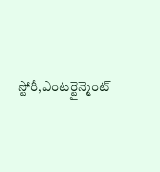స్టోరీ,ఎంటర్టైన్మెంట్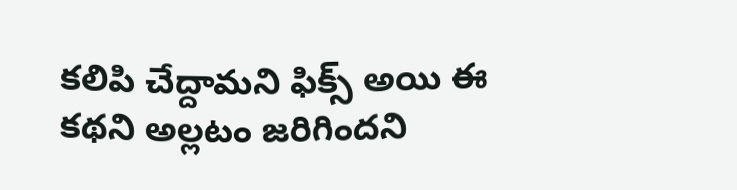కలిపి చేద్దామని ఫిక్స్ అయి ఈ కథని అల్లటం జరిగిందని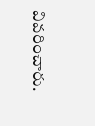వివరించారు.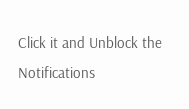Click it and Unblock the Notifications